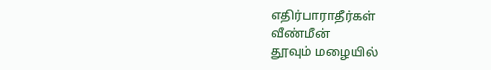எதிர்பாராதீர்கள்
வீண்மீன்
தூவும் மழையில்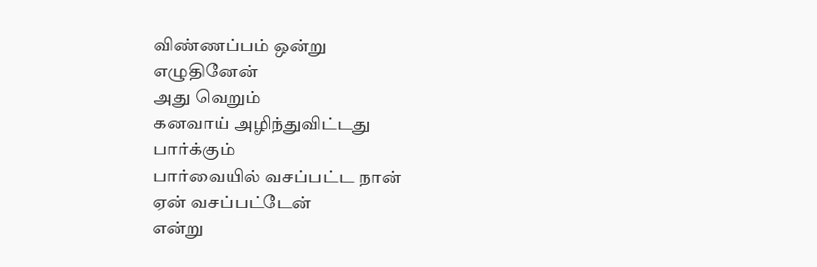விண்ணப்பம் ஒன்று
எழுதினேன்
அது வெறும்
கனவாய் அழிந்துவிட்டது
பார்க்கும்
பார்வையில் வசப்பட்ட நான்
ஏன் வசப்பட்டேன்
என்று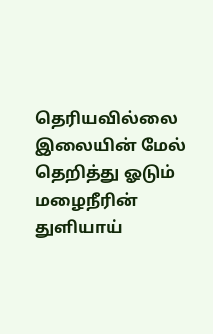தெரியவில்லை
இலையின் மேல்
தெறித்து ஓடும்
மழைநீரின்
துளியாய்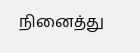நினைத்து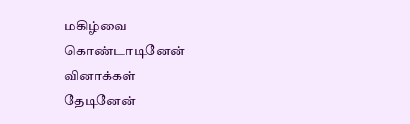மகிழ்வை
கொண்டாடினேன்
வினாக்கள்
தேடினேன்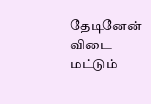தேடினேன்
விடை மட்டும்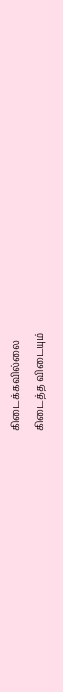கிடைக்கவில்லை
கிடைத்த விடையும்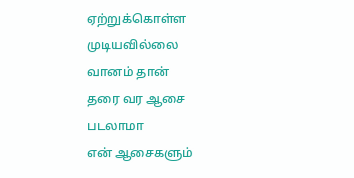ஏற்றுக்கொள்ள
முடியவில்லை
வானம் தான்
தரை வர ஆசை
படலாமா
என் ஆசைகளும்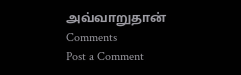அவ்வாறுதான்
Comments
Post a Comment